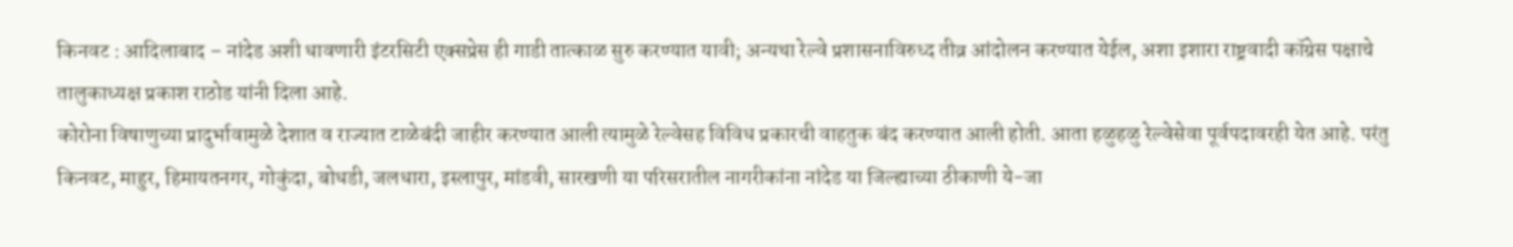किनवट : आदिलाबाद – नांदेड अशी धावणारी इंटरसिटी एक्सप्रेस ही गाडी तात्काळ सुरु करण्यात यावी; अन्यथा रेल्वे प्रशासनाविरुध्द तीव्र आंदोलन करण्यात येईल, अशा इशारा राष्ट्रवादी कॉग्रेस पक्षाचे तालुकाध्यक्ष प्रकाश राठोड यांनी दिला आहे.
कोरोना विषाणुच्या प्रादुर्भावामुळे देशात व राज्यात टाळेबंदी जाहीर करण्यात आली त्यामुळे रेल्वेसह विविध प्रकारची वाहतुक बंद करण्यात आली होती. आता हळुहळु रेल्वेसेवा पूर्वपदावरही येत आहे. परंतु किनवट, माहुर, हिमायतनगर, गोकुंदा, बोधडी, जलधारा, इस्लापुर, मांडवी, सारखणी या परिसरातील नागरीकांना नांदेड या जिल्ह्याच्या ठीकाणी ये-जा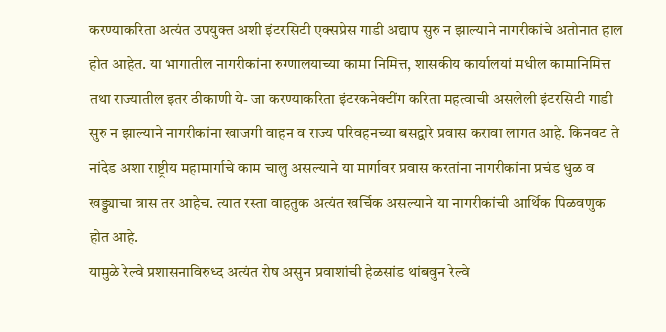करण्याकरिता अत्यंत उपयुक्त अशी इंटरसिटी एक्सप्रेस गाडी अद्याप सुरु न झाल्याने नागरीकांचे अतोनात हाल होत आहेत. या भागातील नागरीकांना रुग्णालयाच्या कामा निमित्त, शासकीय कार्यालयां मधील कामानिमित्त तथा राज्यातील इतर ठीकाणी ये- जा करण्याकरिता इंटरकनेक्टींग करिता महत्वाची असलेली इंटरसिटी गाडी सुरु न झाल्याने नागरीकांना खाजगी वाहन व राज्य परिवहनच्या बसद्वारे प्रवास करावा लागत आहे. किनवट ते नांदेड अशा राष्ट्रीय महामार्गाचे काम चालु असल्याने या मार्गावर प्रवास करतांना नागरीकांना प्रचंड धुळ व खड्ड्याचा त्रास तर आहेच. त्यात रस्ता वाहतुक अत्यंत खर्चिक असल्याने या नागरीकांची आर्थिक पिळवणुक होत आहे.
यामुळे रेल्वे प्रशासनाविरुध्द अत्यंत रोष असुन प्रवाशांची हेळसांड थांबवुन रेल्वे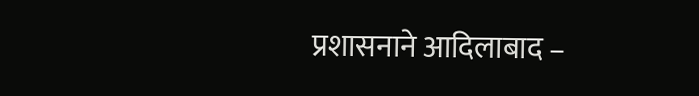प्रशासनाने आदिलाबाद –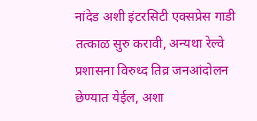नांदेड अशी इंटरसिटी एक्सप्रेस गाडी तत्काळ सुरु करावी, अन्यथा रेल्वे प्रशासना विरुध्द तिव्र जनआंदोलन छेण्यात येईल, अशा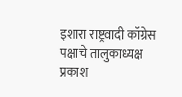इशारा राष्ट्रवादी कॉग्रेस पक्षाचे तालुकाध्यक्ष प्रकाश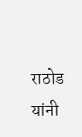राठोड यांनी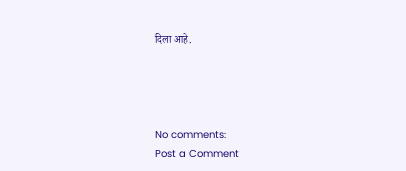दिला आहे.




No comments:
Post a Comment